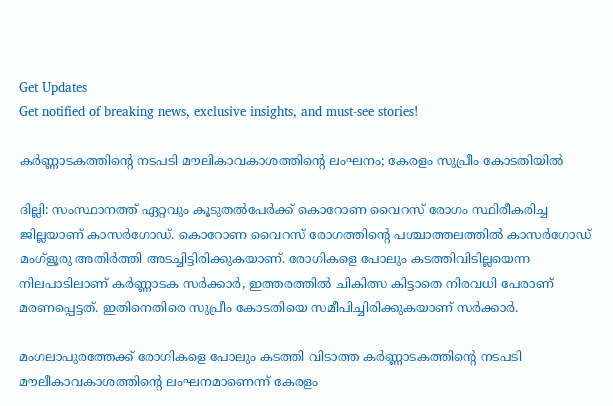Get Updates
Get notified of breaking news, exclusive insights, and must-see stories!

കര്‍ണ്ണാടകത്തിന്റെ നടപടി മൗലികാവകാശത്തിന്റെ ലംഘനം; കേരളം സുപ്രീം കോടതിയില്‍

ദില്ലി: സംസ്ഥാനത്ത് ഏറ്റവും കൂടുതല്‍പേര്‍ക്ക് കൊറോണ വൈറസ് രോഗം സ്ഥിരീകരിച്ച ജില്ലയാണ് കാസര്‍ഗോഡ്. കൊറോണ വൈറസ് രോഗത്തിന്റെ പശ്ചാത്തലത്തില്‍ കാസര്‍ഗോഡ് മംഗ്ളൂരു അതിര്‍ത്തി അടച്ചിട്ടിരിക്കുകയാണ്. രോഗികളെ പോലും കടത്തിവിടില്ലയെന്ന നിലപാടിലാണ് കര്‍ണ്ണാടക സര്‍ക്കാര്‍, ഇത്തരത്തില്‍ ചികിത്സ കിട്ടാതെ നിരവധി പേരാണ് മരണപ്പെട്ടത്. ഇതിനെതിരെ സുപ്രീം കോടതിയെ സമീപിച്ചിരിക്കുകയാണ് സര്‍ക്കാര്‍.

മംഗലാപുരത്തേക്ക് രോഗികളെ പോലും കടത്തി വിടാത്ത കര്‍ണ്ണാടകത്തിന്റെ നടപടി മൗലീകാവകാശത്തിന്റെ ലംഘനമാണെന്ന് കേരളം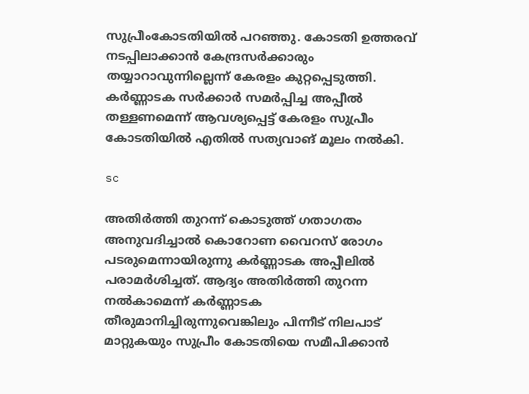സുപ്രീംകോടതിയില്‍ പറഞ്ഞു. കോടതി ഉത്തരവ് നടപ്പിലാക്കാന്‍ കേന്ദ്രസര്‍ക്കാരും തയ്യാറാവുന്നില്ലെന്ന് കേരളം കുറ്റപ്പെടുത്തി. കര്‍ണ്ണാടക സര്‍ക്കാര്‍ സമര്‍പ്പിച്ച അപ്പീല്‍ തള്ളണമെന്ന് ആവശ്യപ്പെട്ട് കേരളം സുപ്രീം കോടതിയില്‍ എതില്‍ സത്യവാങ് മൂലം നല്‍കി.

sc

അതിര്‍ത്തി തുറന്ന് കൊടുത്ത് ഗതാഗതം അനുവദിച്ചാല്‍ കൊറോണ വൈറസ് രോഗം പടരുമെന്നായിരുന്നു കര്‍ണ്ണാടക അപ്പീലില്‍ പരാമര്‍ശിച്ചത്. ആദ്യം അതിര്‍ത്തി തുറന്ന നല്‍കാമെന്ന് കര്‍ണ്ണാടക തീരുമാനിച്ചിരുന്നുവെങ്കിലും പിന്നീട് നിലപാട് മാറ്റുകയും സുപ്രീം കോടതിയെ സമീപിക്കാന്‍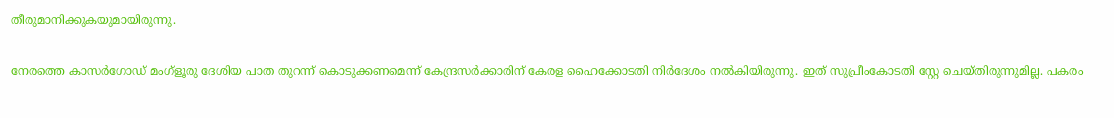തീരുമാനിക്കുകയുമായിരുന്നു.

നേരത്തെ കാസര്‍ഗോഡ് മംഗ്‌ളൂരു ദേശിയ പാത തുറന്ന് കൊടുക്കണമെന്ന് കേന്ദ്രസര്‍ക്കാരിന് കേരള ഹൈക്കോടതി നിര്‍ദേശം നല്‍കിയിരുന്നു. ഇത് സുപ്രീംകോടതി സ്റ്റേ ചെയ്തിരുന്നുമില്ല. പകരം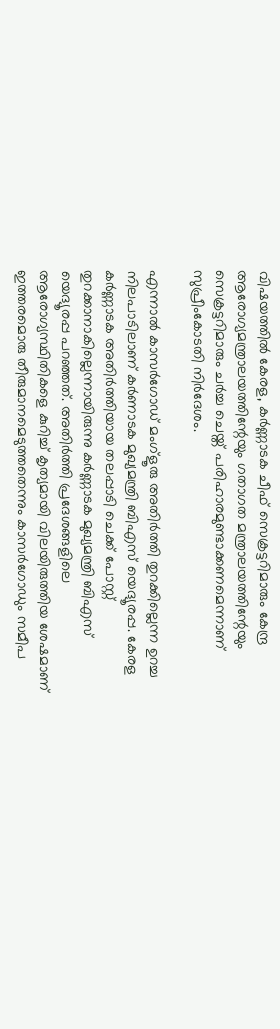വിഷയത്തില്‍ കേരള, കര്‍ണ്ണാടക ചീഫ് സെക്രട്ടറിമാരും കേന്ദ്ര ആരോഗ്യമന്ത്രാലയത്തിന്റേയും ഗതാഗത മന്ത്രാലയത്തിന്റേയും സെക്രട്ടറിമാരും ചര്‍ച്ച ചെയ്ത് പരിഹാരമുണ്ടാക്കണമെന്നാണ് സുപ്രീംകോടതി നിര്‍ദേശം.

എന്നാല്‍ കാസര്‍ഗോഡ് മംഗ്ളൂരു അതിര്‍ത്തി തുറക്കില്ലെന്ന ഉറച്ച നിലപാടിലാണ് കര്‍ണാടക മുഖ്യമന്ത്രി ബിഎസ് യെദ്യൂരപ്പ. കേരള കര്‍ണ്ണാടക അതിര്‍ത്തിയായ തലപ്പാടി ചെക്ക് പോസ്റ്റ് തുറക്കാനാകില്ലെന്നായിരുന്നു കര്‍ണ്ണാടക മുഖ്യമന്ത്രി ബിഎസ് യെദ്യൂരപ്പ പറഞ്ഞത്. അതിര്‍ത്തി പ്രദേശങ്ങളിലെ ആരോഗ്യസ്ഥിതികളെ കുറിച്ച് കൃത്യമായി വിലയിരുത്തിയ ശേഷമാണ് ഇത്തരമൊരു തീരുമാനമെടുത്തതെന്നും കാസര്‍ഗോഡും സമീപ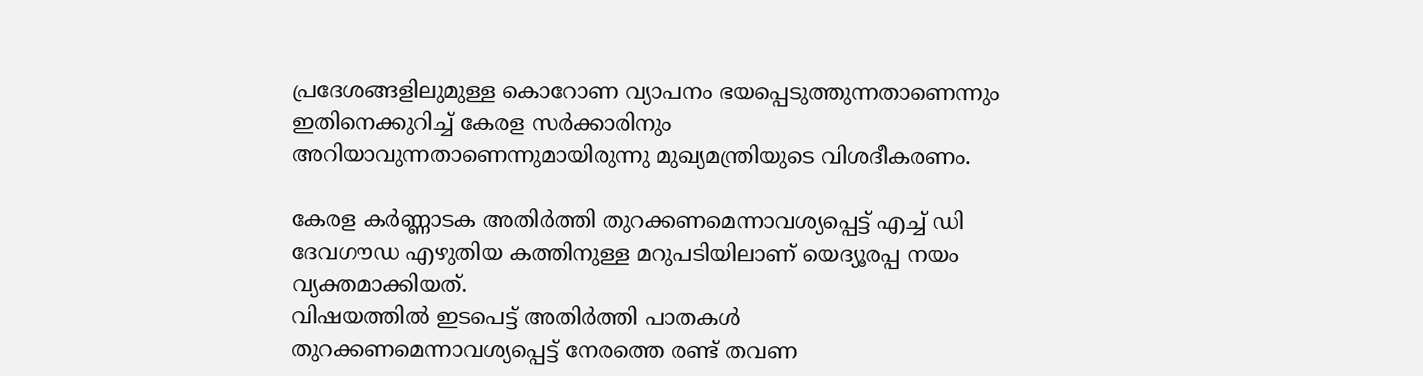പ്രദേശങ്ങളിലുമുള്ള കൊറോണ വ്യാപനം ഭയപ്പെടുത്തുന്നതാണെന്നും ഇതിനെക്കുറിച്ച് കേരള സര്‍ക്കാരിനും അറിയാവുന്നതാണെന്നുമായിരുന്നു മുഖ്യമന്ത്രിയുടെ വിശദീകരണം.

കേരള കര്‍ണ്ണാടക അതിര്‍ത്തി തുറക്കണമെന്നാവശ്യപ്പെട്ട് എച്ച് ഡി ദേവഗൗഡ എഴുതിയ കത്തിനുള്ള മറുപടിയിലാണ് യെദ്യൂരപ്പ നയം വ്യക്തമാക്കിയത്.
വിഷയത്തില്‍ ഇടപെട്ട് അതിര്‍ത്തി പാതകള്‍ തുറക്കണമെന്നാവശ്യപ്പെട്ട് നേരത്തെ രണ്ട് തവണ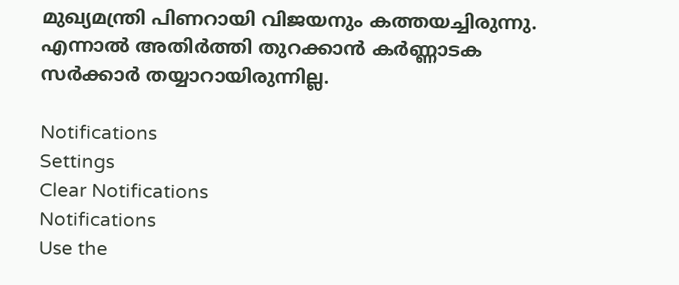മുഖ്യമന്ത്രി പിണറായി വിജയനും കത്തയച്ചിരുന്നു. എന്നാല്‍ അതിര്‍ത്തി തുറക്കാന്‍ കര്‍ണ്ണാടക സര്‍ക്കാര്‍ തയ്യാറായിരുന്നില്ല.

Notifications
Settings
Clear Notifications
Notifications
Use the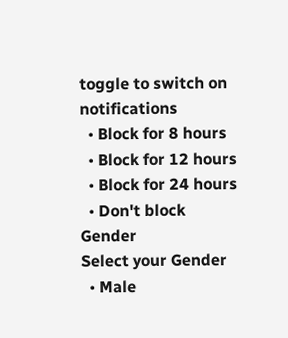toggle to switch on notifications
  • Block for 8 hours
  • Block for 12 hours
  • Block for 24 hours
  • Don't block
Gender
Select your Gender
  • Male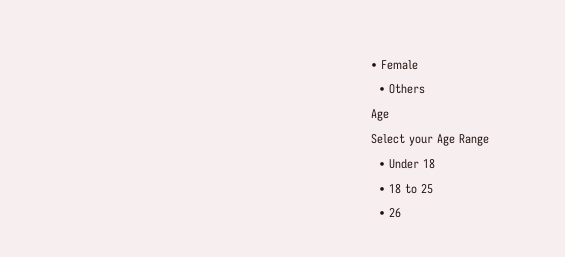• Female
  • Others
Age
Select your Age Range
  • Under 18
  • 18 to 25
  • 26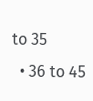to 35
  • 36 to 45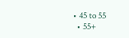• 45 to 55
  • 55+